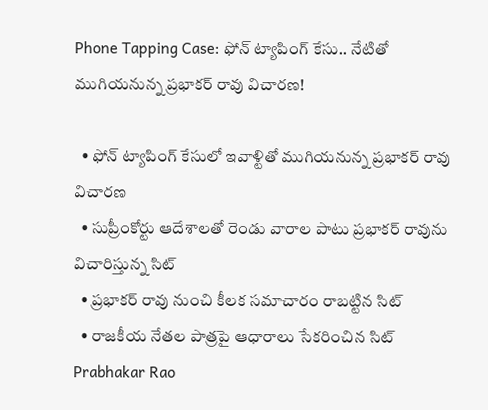Phone Tapping Case: ఫోన్ ట్యాపింగ్ కేసు.. నేటితో ముగియనున్న ప్రభాకర్ రావు విచారణ!

  • ఫోన్ ట్యాపింగ్ కేసులో ఇవాళ్టితో ముగియనున్న ప్రభాకర్ రావు విచారణ
  • సుప్రీంకోర్టు ఆదేశాలతో రెండు వారాల పాటు ప్రభాకర్ రావును విచారిస్తున్న సిట్
  • ప్రభాకర్ రావు నుంచి కీలక సమాచారం రాబట్టిన సిట్
  • రాజకీయ నేతల పాత్రపై ఆధారాలు సేకరించిన సిట్
Prabhakar Rao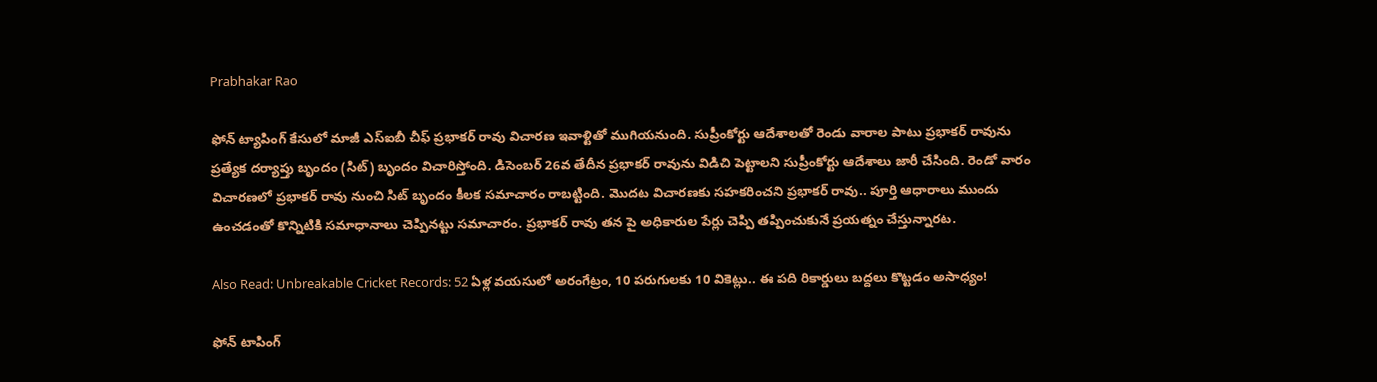Prabhakar Rao

ఫోన్ ట్యాపింగ్ కేసులో మాజీ ఎస్ఐబీ చీఫ్‌ ప్రభాకర్ రావు విచారణ ఇవాళ్టితో ముగియనుంది. సుప్రీంకోర్టు ఆదేశాలతో రెండు వారాల పాటు ప్రభాకర్ రావును ప్రత్యేక దర్యాప్తు బృందం (సిట్) బృందం విచారిస్తోంది. డిసెంబర్ 26వ తేదీన ప్రభాకర్ రావును విడిచి పెట్టాలని సుప్రీంకోర్టు ఆదేశాలు జారీ చేసింది. రెండో వారం విచారణలో ప్రభాకర్ రావు నుంచి సిట్ బృందం కీలక సమాచారం రాబట్టింది. మొదట విచారణకు సహకరించని ప్రభాకర్ రావు.. పూర్తి ఆధారాలు ముందు ఉంచడంతో కొన్నిటికి సమాధానాలు చెప్పినట్టు సమాచారం. ప్రభాకర్ రావు తన పై అధికారుల పేర్లు చెప్పి తప్పించుకునే ప్రయత్నం చేస్తున్నారట.

Also Read: Unbreakable Cricket Records: 52 ఏళ్ల వయసులో అరంగేట్రం, 10 పరుగులకు 10 వికెట్లు.. ఈ పది రికార్డులు బద్దలు కొట్టడం అసాధ్యం!

ఫోన్ టాపింగ్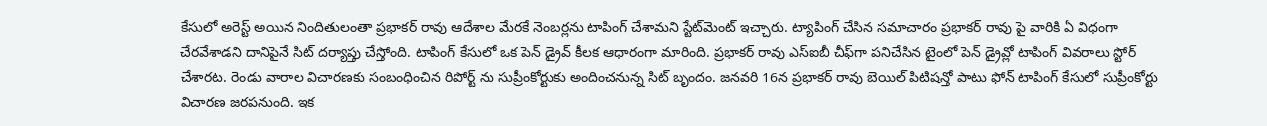కేసులో అరెస్ట్ అయిన నిందితులంతా ప్రభాకర్ రావు ఆదేశాల మేరకే నెంబర్లను టాపింగ్ చేశామని స్టేట్‌మెంట్‌ ఇచ్చారు. ట్యాపింగ్ చేసిన సమాచారం ప్రభాకర్ రావు పై వారికి ఏ విధంగా చేరవేశాడని దానిపైనే సిట్ దర్యాప్తు చేస్తోంది. టాపింగ్ కేసులో ఒక పెన్ డ్రైవ్ కీలక ఆధారంగా మారింది. ప్రభాకర్ రావు ఎస్ఐబీ చీఫ్‌గా పనిచేసిన టైంలో పెన్ డ్రైవ్లో టాపింగ్ వివరాలు స్టోర్ చేశారట. రెండు వారాల విచారణకు సంబంధించిన రిపోర్ట్ ను సుప్రీంకోర్టుకు అందించనున్న సిట్ బృందం. జనవరి 16న ప్రభాకర్ రావు బెయిల్ పిటిషన్తో పాటు ఫోన్ టాపింగ్ కేసులో సుప్రీంకోర్టు విచారణ జరపనుంది. ఇక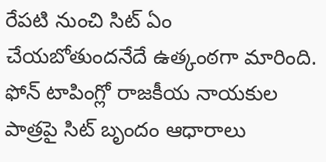రేపటి నుంచి సిట్ ఏం చేయబోతుందనేదే ఉత్కంఠగా మారింది. ఫోన్ టాపింగ్లో రాజకీయ నాయకుల పాత్రపై సిట్ బృందం ఆధారాలు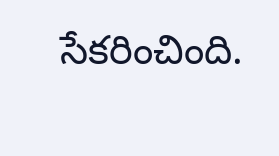సేకరించింది.